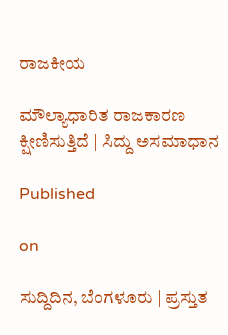ರಾಜಕೀಯ

ಮೌಲ್ಯಾಧಾರಿತ ರಾಜಕಾರಣ ಕ್ಷೀಣಿಸುತ್ತಿದೆ | ಸಿದ್ದು ಅಸಮಾಧಾನ

Published

on

ಸುದ್ದಿದಿನ, ಬೆಂಗಳೂರು | ಪ್ರಸ್ತುತ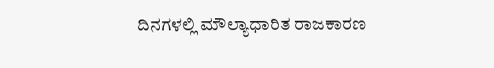ದಿನಗಳಲ್ಲಿ ಮೌಲ್ಯಾಧಾರಿತ ರಾಜಕಾರಣ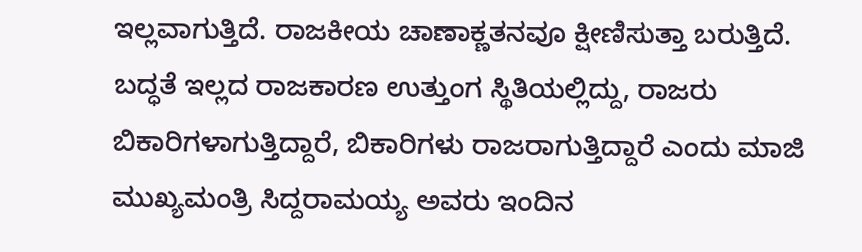ಇಲ್ಲವಾಗುತ್ತಿದೆ. ರಾಜಕೀಯ ಚಾಣಾಕ್ಣತನವೂ ಕ್ಷೀಣಿಸುತ್ತಾ ಬರುತ್ತಿದೆ. ಬದ್ಧತೆ ಇಲ್ಲದ ರಾಜಕಾರಣ ಉತ್ತುಂಗ ಸ್ಥಿತಿಯಲ್ಲಿದ್ದು, ರಾಜರು ಬಿಕಾರಿಗಳಾಗುತ್ತಿದ್ದಾರೆ, ಬಿಕಾರಿಗಳು ರಾಜರಾಗುತ್ತಿದ್ದಾರೆ ಎಂದು ಮಾಜಿ ಮುಖ್ಯಮಂತ್ರಿ‌‌ ಸಿದ್ದರಾಮಯ್ಯ ಅವರು ಇಂದಿನ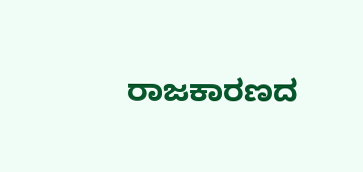ರಾಜಕಾರಣದ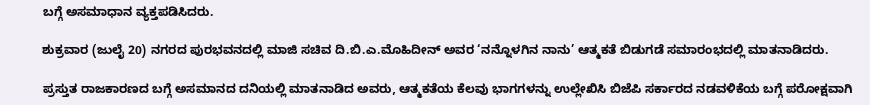ಬಗ್ಗೆ ಅಸಮಾಧಾನ ವ್ಯಕ್ತಪಡಿಸಿದರು.

ಶುಕ್ರವಾರ (ಜುಲೈ 20) ನಗರದ ಪುರಭವನದಲ್ಲಿ ಮಾಜಿ ಸಚಿವ ದಿ.ಬಿ.ಎ.ಮೊಹಿದೀನ್ ಅವರ ‘ನನ್ನೊಳಗಿನ ನಾನು’ ಆತ್ಮಕತೆ ಬಿಡುಗಡೆ ಸಮಾರಂಭದಲ್ಲಿ ಮಾತನಾಡಿದರು.

ಪ್ರಸ್ತುತ ರಾಜಕಾರಣದ ಬಗ್ಗೆ ಅಸಮಾನದ ದನಿಯಲ್ಲಿ ಮಾತನಾಡಿದ ಅವರು, ಆತ್ಮಕತೆಯ ಕೆಲವು ಭಾಗಗಳನ್ನು ಉಲ್ಲೇಖಿಸಿ ಬಿಜೆಪಿ ಸರ್ಕಾರದ ನಡವಳಿಕೆಯ ಬಗ್ಗೆ ಪರೋಕ್ಷವಾಗಿ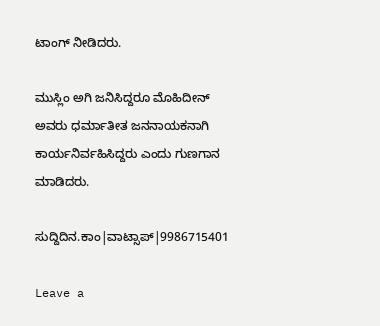ಟಾಂಗ್ ನೀಡಿದರು.

ಮುಸ್ಲಿಂ ಅಗಿ ಜನಿಸಿದ್ದರೂ ಮೊಹಿದೀನ್ ಅವರು ಧರ್ಮಾತೀತ ಜನನಾಯಕನಾಗಿ ಕಾರ್ಯನಿರ್ವಹಿಸಿದ್ದರು ಎಂದು ಗುಣಗಾನ ಮಾಡಿದರು‌.

ಸುದ್ದಿದಿನ.ಕಾಂ|ವಾಟ್ಸಾಪ್|9986715401

Leave a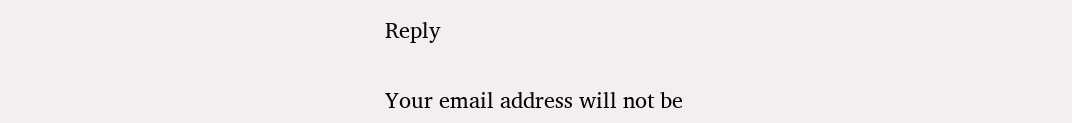Reply

Your email address will not be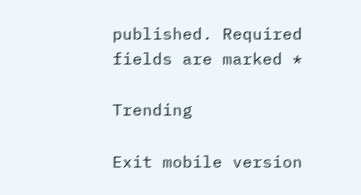published. Required fields are marked *

Trending

Exit mobile version